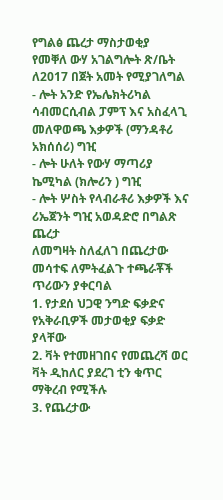የግልፅ ጨረታ ማስታወቂያ
የመቐለ ውሃ አገልግሎት ጽ/ቤት ለ2017 በጀት አመት የሚያገለግል
- ሎት አንድ የኤሌክትሪካል ሳብመርሲብል ፓምፕ እና አስፈላጊ መለዋወጫ እቃዎች (ማንዳቶሪ አክሰሰሪ) ግዢ
- ሎት ሁለት የውሃ ማጣሪያ ኬሚካል (ክሎሪን ) ግዢ
- ሎት ሦስት የላብራቶሪ እቃዎች እና ሪኤጀንት ግዢ አወዳድሮ በግልጽ ጨረታ
ለመግዛት ስለፈለገ በጨረታው መሳተፍ ለምትፈልጉ ተጫራቾች ጥሪውን ያቀርባል
1. የታደሰ ህጋዊ ንግድ ፍቃድና የአቅራቢዎች መታወቂያ ፍቃድ ያላቸው
2. ቫት የተመዘገበና የመጨረሻ ወር ቫት ዲከለር ያደረገ ቲን ቁጥር ማቅረብ የሚችሉ
3. የጨረታው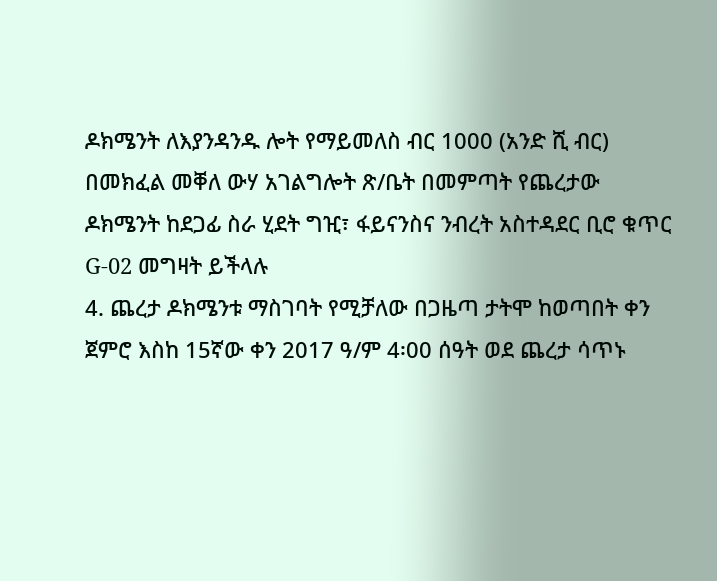ዶክሜንት ለእያንዳንዱ ሎት የማይመለስ ብር 1000 (አንድ ሺ ብር) በመክፈል መቐለ ውሃ አገልግሎት ጽ/ቤት በመምጣት የጨረታው ዶክሜንት ከደጋፊ ስራ ሂደት ግዢ፣ ፋይናንስና ንብረት አስተዳደር ቢሮ ቁጥር G-02 መግዛት ይችላሉ
4. ጨረታ ዶክሜንቱ ማስገባት የሚቻለው በጋዜጣ ታትሞ ከወጣበት ቀን ጀምሮ እስከ 15ኛው ቀን 2017 ዓ/ም 4፡00 ሰዓት ወደ ጨረታ ሳጥኑ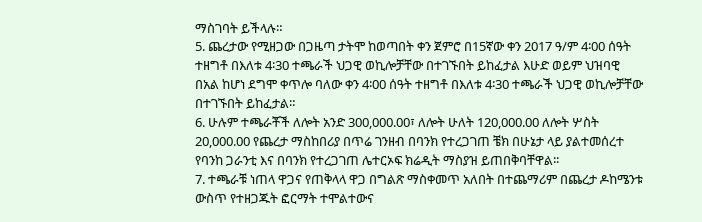ማስገባት ይችላሉ።
5. ጨረታው የሚዘጋው በጋዜጣ ታትሞ ከወጣበት ቀን ጀምሮ በ15ኛው ቀን 2017 ዓ/ም 4፡00 ሰዓት ተዘግቶ በእለቱ 4፡30 ተጫራች ህጋዊ ወኪሎቻቸው በተገኙበት ይከፈታል እሁድ ወይም ህዝባዊ በአል ከሆነ ደግሞ ቀጥሎ ባለው ቀን 4፡00 ሰዓት ተዘግቶ በእለቱ 4፡30 ተጫራች ህጋዊ ወኪሎቻቸው በተገኙበት ይከፈታል።
6. ሁሉም ተጫራቾች ለሎት አንድ 300,000.00፣ ለሎት ሁለት 120,000.00 ለሎት ሦስት 20,000.00 የጨረታ ማስከበሪያ በጥሬ ገንዘብ በባንክ የተረጋገጠ ቼክ በሁኔታ ላይ ያልተመሰረተ የባንከ ጋራንቲ እና በባንክ የተረጋገጠ ሌተርኦፍ ክሬዲት ማስያዝ ይጠበቅባቸዋል፡፡
7. ተጫራቹ ነጠላ ዋጋና የጠቅላላ ዋጋ በግልጽ ማስቀመጥ አለበት በተጨማሪም በጨረታ ዶከሜንቱ ውስጥ የተዘጋጁት ፎርማት ተሞልተውና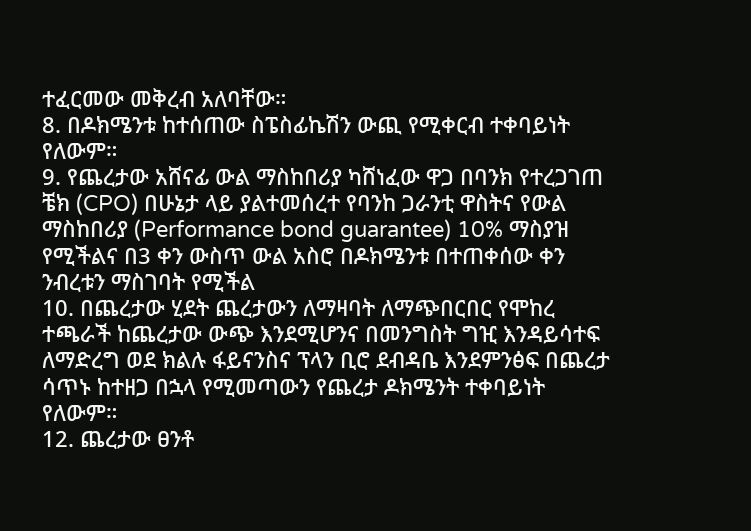ተፈርመው መቅረብ አለባቸው።
8. በዶክሜንቱ ከተሰጠው ስፔስፊኬሽን ውጪ የሚቀርብ ተቀባይነት የለውም።
9. የጨረታው አሸናፊ ውል ማስከበሪያ ካሸነፈው ዋጋ በባንክ የተረጋገጠ ቼክ (CPO) በሁኔታ ላይ ያልተመሰረተ የባንከ ጋራንቲ ዋስትና የውል ማስከበሪያ (Performance bond guarantee) 10% ማስያዝ የሚችልና በ3 ቀን ውስጥ ውል አስሮ በዶክሜንቱ በተጠቀሰው ቀን ንብረቱን ማስገባት የሚችል
10. በጨረታው ሂደት ጨረታውን ለማዛባት ለማጭበርበር የሞከረ ተጫራች ከጨረታው ውጭ እንደሚሆንና በመንግስት ግዢ እንዳይሳተፍ ለማድረግ ወደ ክልሉ ፋይናንስና ፕላን ቢሮ ደብዳቤ እንደምንፅፍ በጨረታ ሳጥኑ ከተዘጋ በኋላ የሚመጣውን የጨረታ ዶክሜንት ተቀባይነት የለውም።
12. ጨረታው ፀንቶ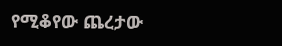የሚቆየው ጨረታው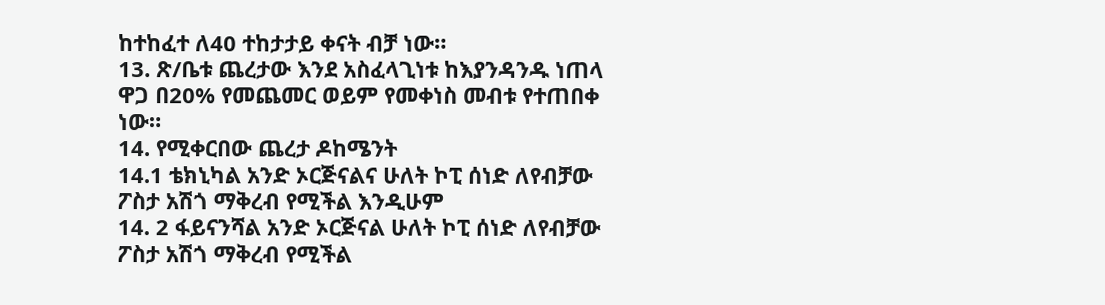ከተከፈተ ለ40 ተከታታይ ቀናት ብቻ ነው።
13. ጽ/ቤቱ ጨረታው እንደ አስፈላጊነቱ ከእያንዳንዱ ነጠላ ዋጋ በ20% የመጨመር ወይም የመቀነስ መብቱ የተጠበቀ ነው።
14. የሚቀርበው ጨረታ ዶከሜንት
14.1 ቴክኒካል አንድ ኦርጅናልና ሁለት ኮፒ ሰነድ ለየብቻው ፖስታ አሽጎ ማቅረብ የሚችል እንዲሁም
14. 2 ፋይናንሻል አንድ ኦርጅናል ሁለት ኮፒ ሰነድ ለየብቻው ፖስታ አሽጎ ማቅረብ የሚችል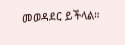መወዳደር ይችላል።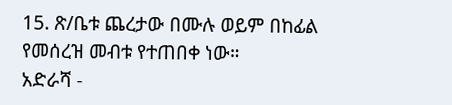15. ጽ/ቤቱ ጨረታው በሙሉ ወይም በከፊል የመሰረዝ መብቱ የተጠበቀ ነው።
አድራሻ -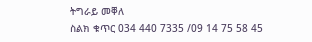ትግራይ መቐለ
ስልክ ቁጥር 034 440 7335 /09 14 75 58 45